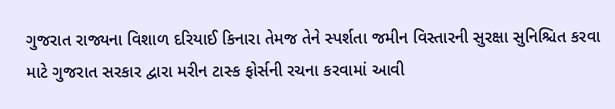ગુજરાત રાજ્યના વિશાળ દરિયાઈ કિનારા તેમજ તેને સ્પર્શતા જમીન વિસ્તારની સુરક્ષા સુનિશ્ચિત કરવા માટે ગુજરાત સરકાર દ્વારા મરીન ટાસ્ક ફોર્સની રચના કરવામાં આવી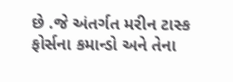છે .જે અંતર્ગત મરીન ટાસ્ક ફોર્સના કમાન્ડો અને તેના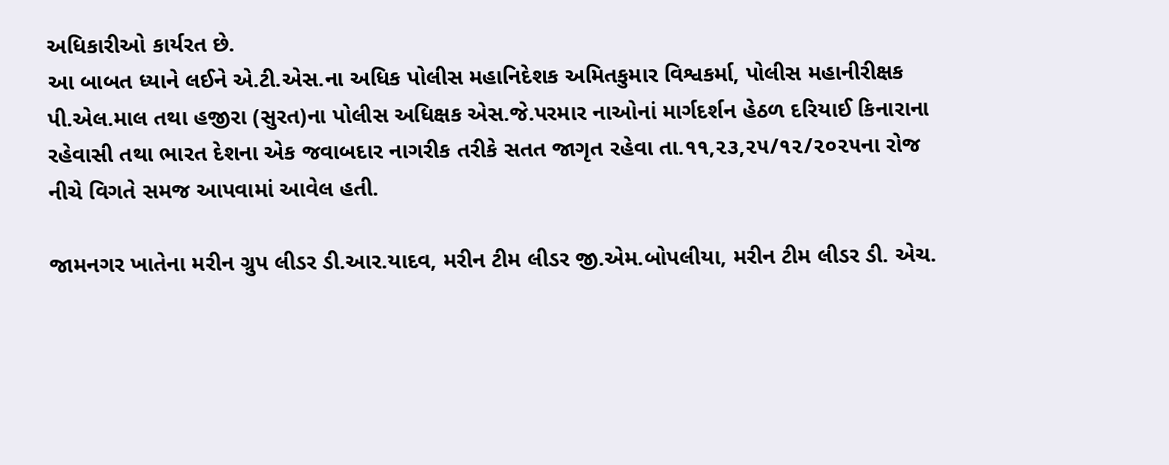અધિકારીઓ કાર્યરત છે.
આ બાબત ધ્યાને લઈને એ.ટી.એસ.ના અધિક પોલીસ મહાનિદેશક અમિતકુમાર વિશ્વકર્મા, પોલીસ મહાનીરીક્ષક પી.એલ.માલ તથા હજીરા (સુરત)ના પોલીસ અધિક્ષક એસ.જે.પરમાર નાઓનાં માર્ગદર્શન હેઠળ દરિયાઈ કિનારાના રહેવાસી તથા ભારત દેશના એક જવાબદાર નાગરીક તરીકે સતત જાગૃત રહેવા તા.૧૧,૨૩,૨૫/૧૨/૨૦૨૫ના રોજ નીચે વિગતે સમજ આપવામાં આવેલ હતી.

જામનગર ખાતેના મરીન ગ્રુપ લીડર ડી.આર.યાદવ, મરીન ટીમ લીડર જી.એમ.બોપલીયા, મરીન ટીમ લીડર ડી. એચ.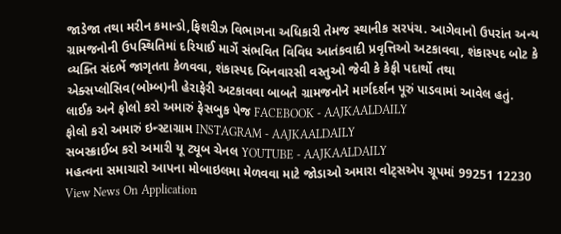જાડેજા તથા મરીન કમાન્ડો,ફિશરીઝ વિભાગના અધિકારી તેમજ સ્થાનીક સરપંચ. આગેવાનો ઉપરાંત અન્ય ગ્રામજનોની ઉપસ્થિતિમાં દરિયાઈ માર્ગે સંભવિત વિવિધ આતંકવાદી પ્રવૃત્તિઓ અટકાવવા, શંકાસ્પદ બોટ કે વ્યક્તિ સંદર્ભે જાગૃતતા કેળવવા, શંકાસ્પદ બિનવારસી વસ્તુઓ જેવી કે કેફી પદાર્થો તથા એક્સપ્લોસિવ(બોમ્બ)ની હેરાફેરી અટકાવવા બાબતે ગ્રામજનોને માર્ગદર્શન પૂરું પાડવામાં આવેલ હતું.
લાઈક અને ફોલો કરો અમારું ફેસબુક પેજ FACEBOOK - AAJKAALDAILY
ફોલો કરો અમારું ઇન્સ્ટાગ્રામ INSTAGRAM - AAJKAALDAILY
સબસ્ક્રાઈબ કરો અમારી યૂ ટ્યૂબ ચેનલ YOUTUBE - AAJKAALDAILY
મહત્વના સમાચારો આપના મોબાઇલમા મેળવવા માટે જોડાઓ અમારા વોટ્સએપ ગ્રૂપમાં 99251 12230
View News On Application